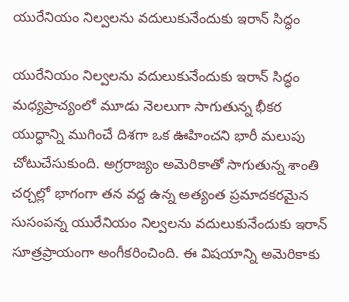యురేనియం నిల్వలను వదులుకునేందుకు ఇరాన్ సిద్ధం

యురేనియం నిల్వలను వదులుకునేందుకు ఇరాన్ సిద్ధం
మధ్యప్రాచ్యంలో మూడు నెలలుగా సాగుతున్న భీకర యుద్ధాన్ని ముగించే దిశగా ఒక ఊహించని భారీ మలుపు చోటుచేసుకుంది. అగ్రరాజ్యం అమెరికాతో సాగుతున్న శాంతి చర్చల్లో భాగంగా తన వద్ద ఉన్న అత్యంత ప్రమాదకరమైన సుసంపన్న యురేనియం నిల్వలను వదులుకునేందుకు ఇరాన్ సూత్రప్రాయంగా అంగీకరించింది. ఈ విషయాన్ని అమెరికాకు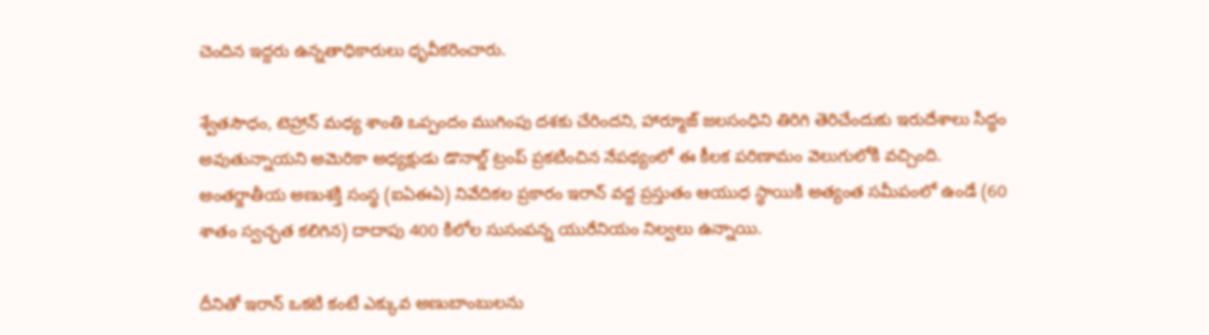చెందిన ఇద్దరు ఉన్నతాధికారులు ధృవీకరించారు.

శ్వేతసౌధం, టెహ్రాన్ మధ్య శాంతి ఒప్పందం ముగింపు దశకు చేరిందని, హార్మూజ్ జలసంధిని తిరిగి తెరిచేందుకు ఇరుదేశాలు సిద్ధం అవుతున్నాయని అమెరికా అధ్యక్షుడు డొనాల్డ్ ట్రంప్ ప్రకటించిన నేపథ్యంలో ఈ కీలక పరిణామం వెలుగులోకి వచ్చింది. అంతర్జాతీయ అణుశక్తి సంస్థ (ఐఏఈఏ) నివేదికల ప్రకారం ఇరాన్ వద్ద ప్రస్తుతం ఆయుధ స్థాయికి అత్యంత సమీపంలో ఉండే (60 శాతం స్వచ్ఛత కలిగిన) దాదాపు 400 కిలోల సుసంపన్న యురేనియం నిల్వలు ఉన్నాయి.

దీనితో ఇరాన్ ఒకటి కంటే ఎక్కువ అణుబాంబులను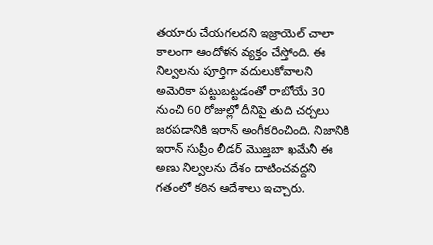తయారు చేయగలదని ఇజ్రాయెల్ చాలా కాలంగా ఆందోళన వ్యక్తం చేస్తోంది. ఈ నిల్వలను పూర్తిగా వదులుకోవాలని అమెరికా పట్టుబట్టడంతో రాబోయే 30 నుంచి 60 రోజుల్లో దీనిపై తుది చర్చలు జరపడానికి ఇరాన్ అంగీకరించింది. నిజానికి ఇరాన్ సుప్రీం లీడర్ మొజ్తబా ఖమేనీ ఈ అణు నిల్వలను దేశం దాటించవద్దని గతంలో కఠిన ఆదేశాలు ఇచ్చారు.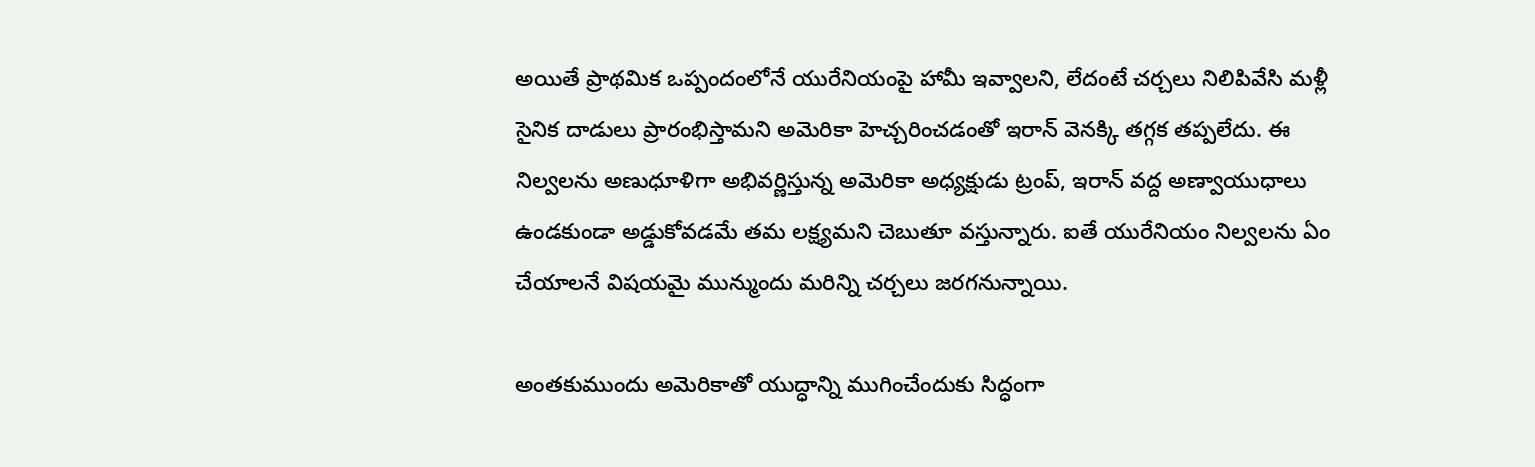అయితే ప్రాథమిక ఒప్పందంలోనే యురేనియంపై హామీ ఇవ్వాలని, లేదంటే చర్చలు నిలిపివేసి మళ్లీ సైనిక దాడులు ప్రారంభిస్తామని అమెరికా హెచ్చరించడంతో ఇరాన్ వెనక్కి తగ్గక తప్పలేదు. ఈ నిల్వలను అణుధూళిగా అభివర్ణిస్తున్న అమెరికా అధ్యక్షుడు ట్రంప్, ఇరాన్ వద్ద అణ్వాయుధాలు ఉండకుండా అడ్డుకోవడమే తమ లక్ష్యమని చెబుతూ వస్తున్నారు. ఐతే యురేనియం నిల్వలను ఏం చేయాలనే విషయమై మున్ముందు మరిన్ని చర్చలు జరగనున్నాయి.

అంతకుముందు అమెరికాతో యుద్ధాన్ని ముగించేందుకు సిద్ధంగా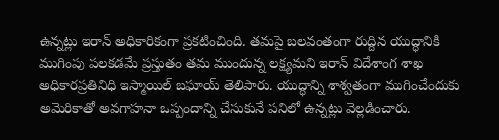ఉన్నట్లు ఇరాన్ అధికారికంగా ప్రకటించింది. తమపై బలవంతంగా రుద్దిన యుద్ధానికి ముగింపు పలకడమే ప్రస్తుతం తమ ముందున్న లక్ష్యమని ఇరాన్ విదేశాంగ శాఖ అధికారప్రతినిధి ఇస్మాయిల్ బఘాయ్ తెలిపారు. యుద్ధాన్ని శాశ్వతంగా ముగించేందుకు అమెరికాతో అవగాహనా ఒప్పందాన్ని చేసుకునే పనిలో ఉన్నట్లు వెల్లడించారు.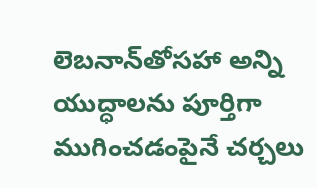లెబనాన్‌తోసహా అన్ని యుద్ధాలను పూర్తిగా ముగించడంపైనే చర్చలు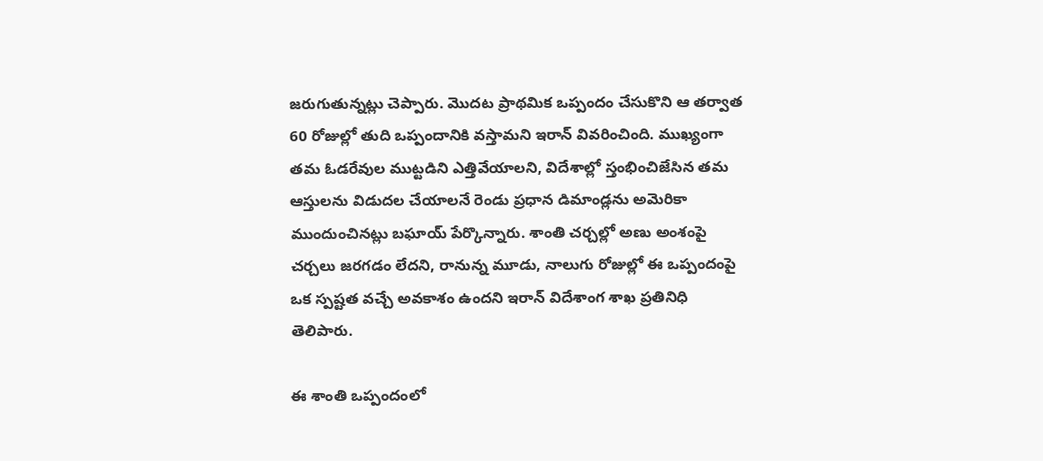జరుగుతున్నట్లు చెప్పారు. మొదట ప్రాథమిక ఒప్పందం చేసుకొని ఆ తర్వాత 60 రోజుల్లో తుది ఒప్పందానికి వస్తామని ఇరాన్ వివరించింది. ముఖ్యంగా తమ ఓడరేవుల ముట్టడిని ఎత్తివేయాలని, విదేశాల్లో స్తంభించిజేసిన తమ ఆస్తులను విడుదల చేయాలనే రెండు ప్రధాన డిమాండ్లను అమెరికా ముందుంచినట్లు బఘాయ్ పేర్కొన్నారు. శాంతి చర్చల్లో అణు అంశంపై చర్చలు జరగడం లేదని, రానున్న మూడు, నాలుగు రోజుల్లో ఈ ఒప్పందంపై ఒక స్పష్టత వచ్చే అవకాశం ఉందని ఇరాన్ విదేశాంగ శాఖ ప్రతినిధి తెలిపారు.

ఈ శాంతి ఒప్పందంలో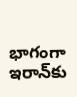భాగంగా ఇరాన్‌కు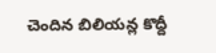చెందిన బిలియన్ల కొద్దీ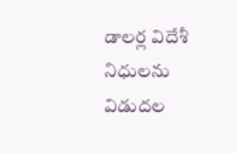డాలర్ల విదేశీ నిధులను విడుదల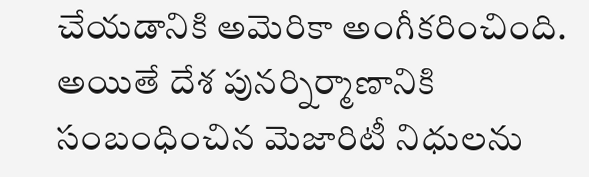చేయడానికి అమెరికా అంగీకరించింది. అయితే దేశ పునర్నిర్మాణానికి సంబంధించిన మెజారిటీ నిధులను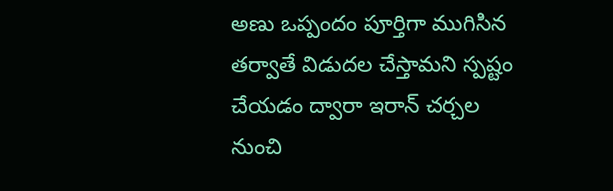అణు ఒప్పందం పూర్తిగా ముగిసిన తర్వాతే విడుదల చేస్తామని స్పష్టం చేయడం ద్వారా ఇరాన్ చర్చల నుంచి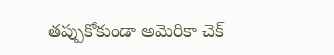తప్పుకోకుండా అమెరికా చెక్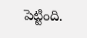పెట్టింది.